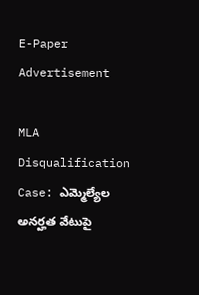E-Paper
Advertisement

MLA Disqualification Case: ఎమ్మెల్యేల అనర్హత వేటుపై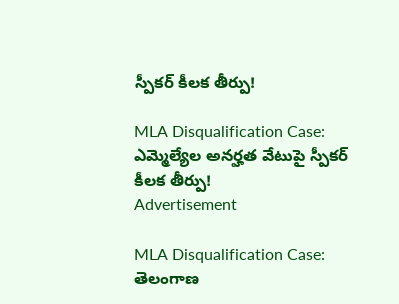స్పీకర్ కీలక తీర్పు!

MLA Disqualification Case: ఎమ్మెల్యేల అనర్హత వేటుపై స్పీకర్ కీలక తీర్పు!
Advertisement

MLA Disqualification Case: తెలంగాణ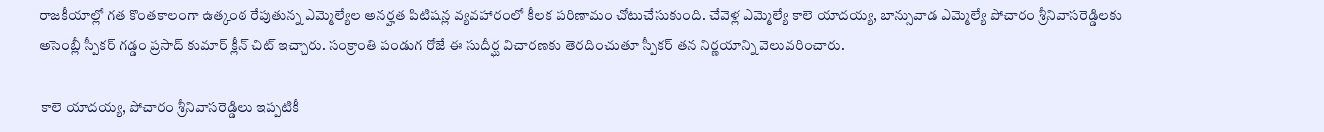రాజకీయాల్లో గత కొంతకాలంగా ఉత్కంఠ రేపుతున్న ఎమ్మెల్యేల అనర్హత పిటిషన్ల వ్యవహారంలో కీలక పరిణామం చోటుచేసుకుంది. చేవెళ్ల ఎమ్మెల్యే కాలె యాదయ్య, బాన్సువాడ ఎమ్మెల్యే పోచారం శ్రీనివాసరెడ్డిలకు అసెంబ్లీ స్పీకర్ గడ్డం ప్రసాద్ కుమార్ క్లీన్ చిట్ ఇచ్చారు. సంక్రాంతి పండుగ రోజే ఈ సుదీర్ఘ విచారణకు తెరదించుతూ స్పీకర్ తన నిర్ణయాన్ని వెలువరించారు.

 కాలె యాదయ్య, పోచారం శ్రీనివాసరెడ్డిలు ఇప్పటికీ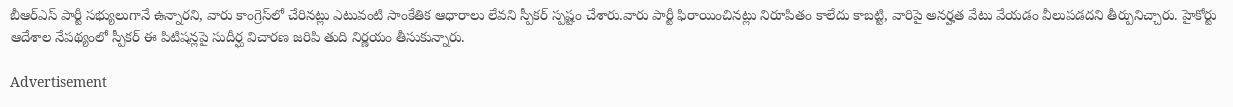బీఆర్ఎస్ పార్టీ సభ్యులుగానే ఉన్నారని, వారు కాంగ్రెస్‌లో చేరినట్లు ఎటువంటి సాంకేతిక ఆధారాలు లేవని స్పీకర్ స్పష్టం చేశారు.వారు పార్టీ ఫిరాయించినట్లు నిరూపితం కాలేదు కాబట్టి, వారిపై అనర్హత వేటు వేయడం వీలుపడదని తీర్పునిచ్చారు. హైకోర్టు ఆదేశాల నేపథ్యంలో స్పీకర్ ఈ పిటిషన్లపై సుదీర్ఘ విచారణ జరిపి తుది నిర్ణయం తీసుకున్నారు.

Advertisement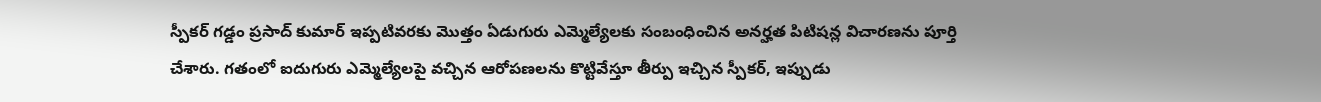స్పీకర్ గడ్డం ప్రసాద్ కుమార్ ఇప్పటివరకు మొత్తం ఏడుగురు ఎమ్మెల్యేలకు సంబంధించిన అనర్హత పిటిషన్ల విచారణను పూర్తి చేశారు. గతంలో ఐదుగురు ఎమ్మెల్యేలపై వచ్చిన ఆరోపణలను కొట్టివేస్తూ తీర్పు ఇచ్చిన స్పీకర్, ఇప్పుడు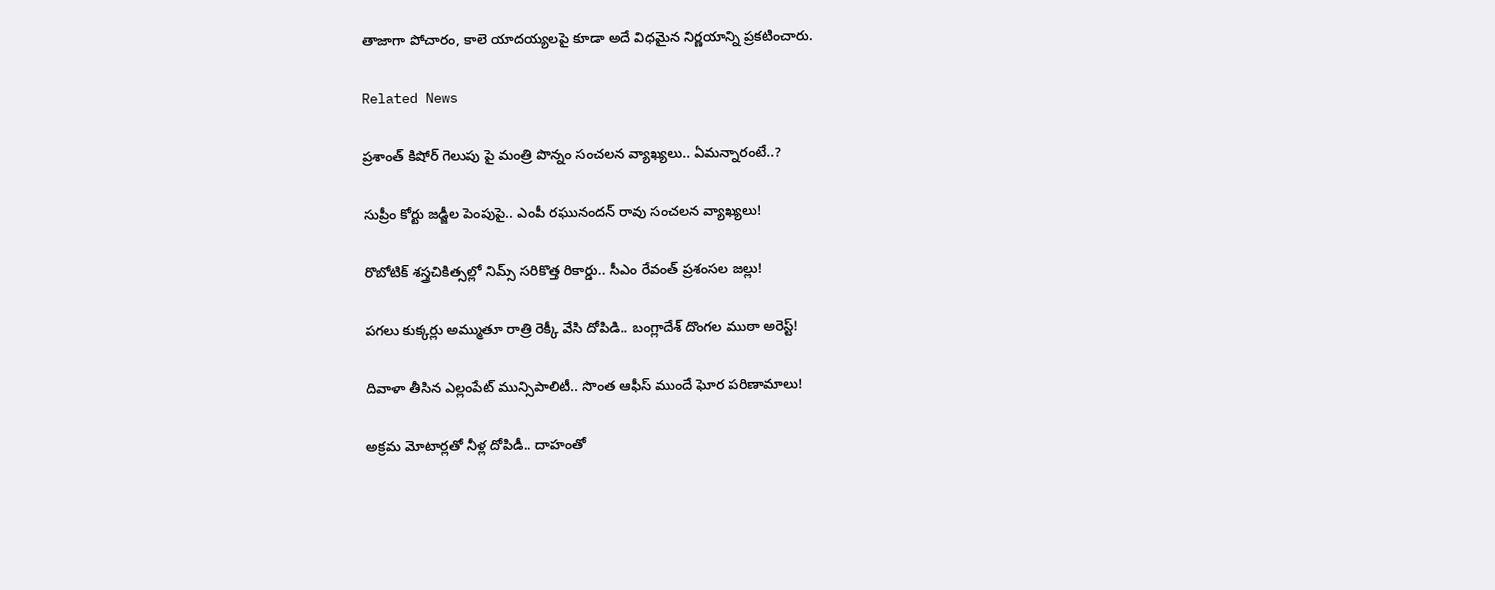తాజాగా పోచారం, కాలె యాదయ్యలపై కూడా అదే విధమైన నిర్ణయాన్ని ప్రకటించారు.

Related News

ప్రశాంత్ కిషోర్ గెలుపు పై మంత్రి పొన్నం సంచలన వ్యాఖ్యలు.. ఏమన్నారంటే..?

సుప్రీం కోర్టు జడ్జీల పెంపుపై.. ఎంపీ రఘునందన్ రావు సంచలన వ్యాఖ్యలు!

రొబోటిక్ శస్త్రచికిత్సల్లో నిమ్స్ సరికొత్త రికార్డు.. సీఎం రేవంత్ ప్రశంసల జల్లు!

పగలు కుక్కర్లు అమ్ముతూ రాత్రి రెక్కీ వేసి దోపిడి.. బంగ్లాదేశ్ దొంగల ముఠా అరెస్ట్!

దివాళా తీసిన ఎల్లంపేట్ మున్సిపాలిటీ.. సొంత ఆఫీస్ ముందే ఘోర పరిణామాలు!

అక్రమ మోటార్లతో నీళ్ల దోపిడీ.. దాహంతో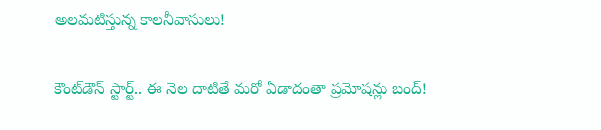అలమటిస్తున్న కాలనీవాసులు!

కౌంట్‌డౌన్ స్టార్ట్.. ఈ నెల దాటితే మరో ఏడాదంతా ప్రమోషన్లు బంద్!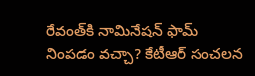రేవంత్‌కి నామినేషన్ ఫామ్ నింపడం వచ్చా? కేటీఆర్ సంచలన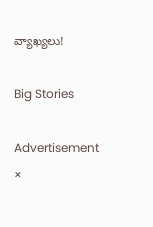వ్యాఖ్యలు!

Big Stories

Advertisement
×